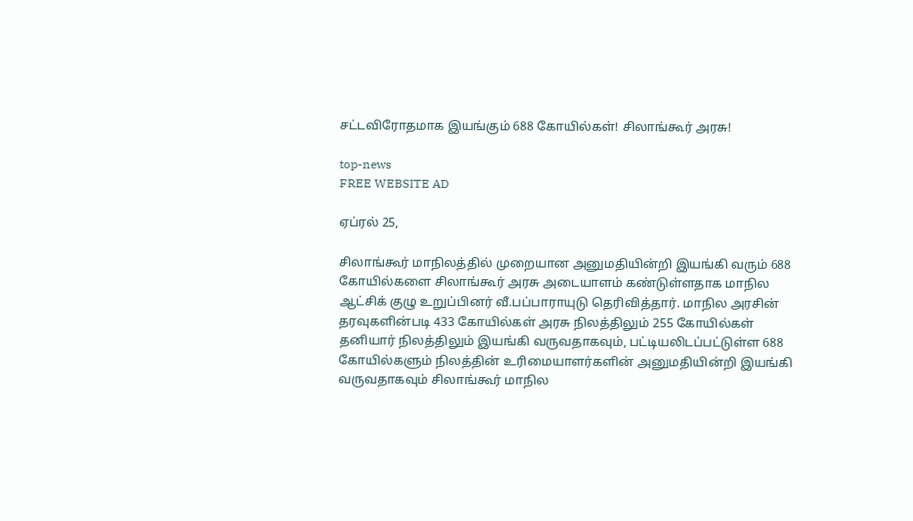சட்டவிரோதமாக இயங்கும் 688 கோயில்கள்! சிலாங்கூர் அரசு!

top-news
FREE WEBSITE AD

ஏப்ரல் 25,

சிலாங்கூர் மாநிலத்தில் முறையான அனுமதியின்றி இயங்கி வரும் 688 கோயில்களை சிலாங்கூர் அரசு அடையாளம் கண்டுள்ளதாக மாநில ஆட்சிக் குழு உறுப்பினர் வீ.பப்பாராயுடு தெரிவித்தார். மாநில அரசின் தரவுகளின்படி 433 கோயில்கள் அரசு நிலத்திலும் 255 கோயில்கள் தனியார் நிலத்திலும் இயங்கி வருவதாகவும், பட்டியலிடப்பட்டுள்ள 688 கோயில்களும் நிலத்தின் உரிமையாளர்களின் அனுமதியின்றி இயங்கி வருவதாகவும் சிலாங்கூர் மாநில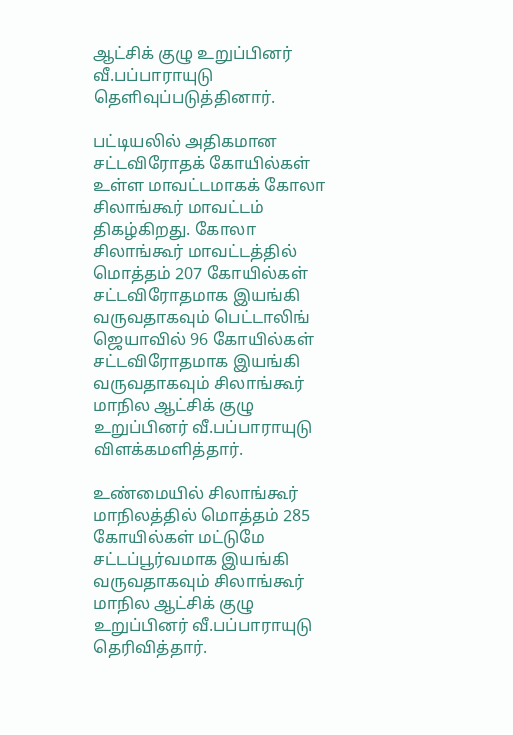ஆட்சிக் குழு உறுப்பினர் வீ.பப்பாராயுடு தெளிவுப்படுத்தினார்.

பட்டியலில் அதிகமான சட்டவிரோதக் கோயில்கள் உள்ள மாவட்டமாகக் கோலா சிலாங்கூர் மாவட்டம் திகழ்கிறது. கோலா சிலாங்கூர் மாவட்டத்தில் மொத்தம் 207 கோயில்கள் சட்டவிரோதமாக இயங்கி வருவதாகவும் பெட்டாலிங் ஜெயாவில் 96 கோயில்கள் சட்டவிரோதமாக இயங்கி வருவதாகவும் சிலாங்கூர் மாநில ஆட்சிக் குழு உறுப்பினர் வீ.பப்பாராயுடு விளக்கமளித்தார்.

உண்மையில் சிலாங்கூர் மாநிலத்தில் மொத்தம் 285 கோயில்கள் மட்டுமே சட்டப்பூர்வமாக இயங்கி வருவதாகவும் சிலாங்கூர் மாநில ஆட்சிக் குழு உறுப்பினர் வீ.பப்பாராயுடு தெரிவித்தார்.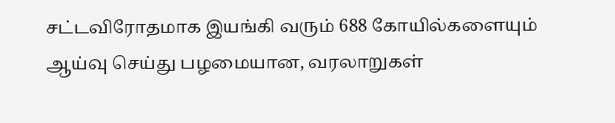சட்டவிரோதமாக இயங்கி வரும் 688 கோயில்களையும் ஆய்வு செய்து பழமையான, வரலாறுகள்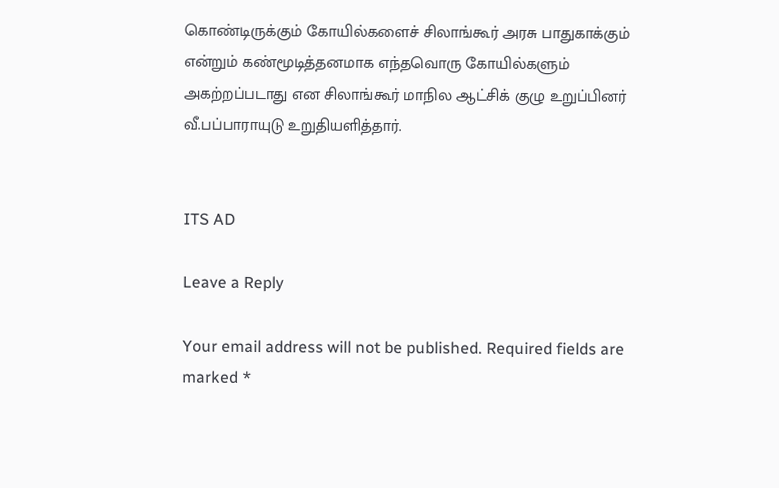கொண்டிருக்கும் கோயில்களைச் சிலாங்கூர் அரசு பாதுகாக்கும் என்றும் கண்மூடித்தனமாக எந்தவொரு கோயில்களும் அகற்றப்படாது என சிலாங்கூர் மாநில ஆட்சிக் குழு உறுப்பினர் வீ.பப்பாராயுடு உறுதியளித்தார்.


ITS AD

Leave a Reply

Your email address will not be published. Required fields are marked *